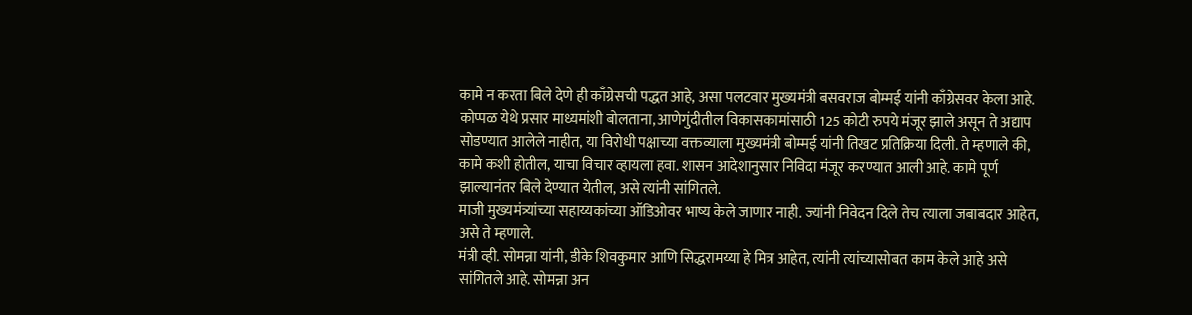कामे न करता बिले देणे ही काँग्रेसची पद्धत आहे, असा पलटवार मुख्यमंत्री बसवराज बोम्मई यांनी काँग्रेसवर केला आहे.
कोप्पळ येथे प्रसार माध्यमांशी बोलताना, आणेगुंदीतील विकासकामांसाठी 125 कोटी रुपये मंजूर झाले असून ते अद्याप सोडण्यात आलेले नाहीत, या विरोधी पक्षाच्या वक्तव्याला मुख्यमंत्री बोम्मई यांनी तिखट प्रतिक्रिया दिली. ते म्हणाले की, कामे कशी होतील, याचा विचार व्हायला हवा. शासन आदेशानुसार निविदा मंजूर करण्यात आली आहे. कामे पूर्ण झाल्यानंतर बिले देण्यात येतील, असे त्यांनी सांगितले.
माजी मुख्यमंत्र्यांच्या सहाय्यकांच्या ऑडिओवर भाष्य केले जाणार नाही. ज्यांनी निवेदन दिले तेच त्याला जबाबदार आहेत, असे ते म्हणाले.
मंत्री व्ही. सोमन्ना यांनी, डीके शिवकुमार आणि सिद्धरामय्या हे मित्र आहेत, त्यांनी त्यांच्यासोबत काम केले आहे असे सांगितले आहे. सोमन्ना अन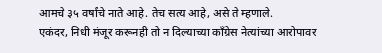आमचे ३५ वर्षांचे नाते आहे. तेच सत्य आहे, असे ते म्हणाले.
एकंदर, निधी मंजूर करूनही तो न दिल्याच्या काँग्रेस नेत्यांच्या आरोपावर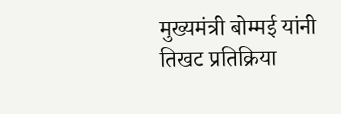मुख्यमंत्री बोम्मई यांनी तिखट प्रतिक्रिया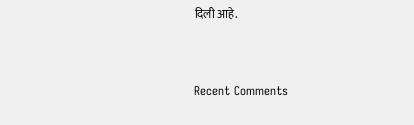दिली आहे.


Recent Comments